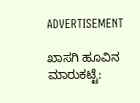ADVERTISEMENT

ಖಾಸಗಿ ಹೂವಿನ ಮಾರುಕಟ್ಟೆ: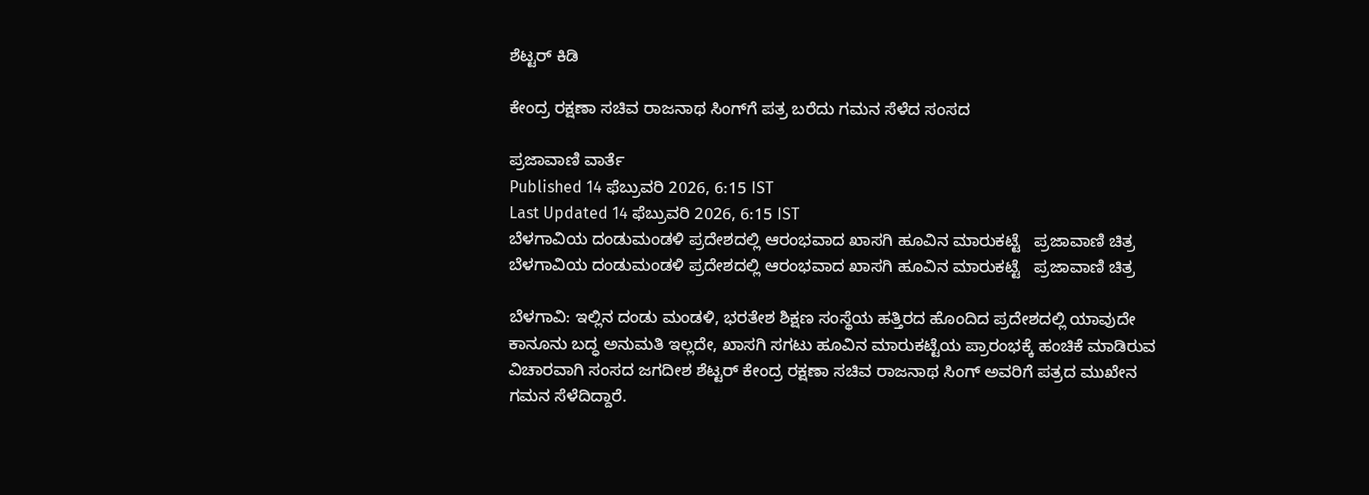ಶೆಟ್ಟರ್‌ ಕಿಡಿ

ಕೇಂದ್ರ ರಕ್ಷಣಾ ಸಚಿವ ರಾಜನಾಥ ಸಿಂಗ್‌ಗೆ ಪತ್ರ ಬರೆದು ಗಮನ ಸೆಳೆದ ಸಂಸದ

ಪ್ರಜಾವಾಣಿ ವಾರ್ತೆ
Published 14 ಫೆಬ್ರುವರಿ 2026, 6:15 IST
Last Updated 14 ಫೆಬ್ರುವರಿ 2026, 6:15 IST
ಬೆಳಗಾವಿಯ ದಂಡುಮಂಡಳಿ ಪ್ರದೇಶದಲ್ಲಿ ಆರಂಭವಾದ ಖಾಸಗಿ ಹೂವಿನ ಮಾರುಕಟ್ಟೆ   ಪ್ರಜಾವಾಣಿ ಚಿತ್ರ
ಬೆಳಗಾವಿಯ ದಂಡುಮಂಡಳಿ ಪ್ರದೇಶದಲ್ಲಿ ಆರಂಭವಾದ ಖಾಸಗಿ ಹೂವಿನ ಮಾರುಕಟ್ಟೆ   ಪ್ರಜಾವಾಣಿ ಚಿತ್ರ

ಬೆಳಗಾವಿ: ಇಲ್ಲಿನ ದಂಡು ಮಂಡಳಿ, ಭರತೇಶ ಶಿಕ್ಷಣ ಸಂಸ್ಥೆಯ ಹತ್ತಿರದ ಹೊಂದಿದ ಪ್ರದೇಶದಲ್ಲಿ ಯಾವುದೇ ಕಾನೂನು ಬದ್ಧ ಅನುಮತಿ ಇಲ್ಲದೇ, ಖಾಸಗಿ ಸಗಟು ಹೂವಿನ ಮಾರುಕಟ್ಟೆಯ ಪ್ರಾರಂಭಕ್ಕೆ ಹಂಚಿಕೆ ಮಾಡಿರುವ ವಿಚಾರವಾಗಿ ಸಂಸದ ಜಗದೀಶ ಶೆಟ್ಟರ್ ಕೇಂದ್ರ ರಕ್ಷಣಾ ಸಚಿವ ರಾಜನಾಥ ಸಿಂಗ್ ಅವರಿಗೆ ಪತ್ರದ ಮುಖೇನ ಗಮನ ಸೆಳೆದಿದ್ದಾರೆ.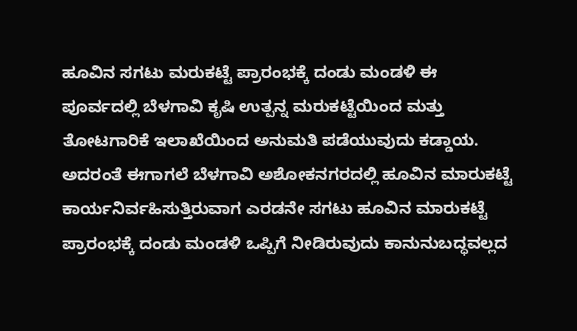ಹೂವಿನ ಸಗಟು ಮರುಕಟ್ಟೆ ಪ್ರಾರಂಭಕ್ಕೆ ದಂಡು ಮಂಡಳಿ ಈ ಪೂರ್ವದಲ್ಲಿ ಬೆಳಗಾವಿ ಕೃಷಿ ಉತ್ಪನ್ನ ಮರುಕಟ್ಟೆಯಿಂದ ಮತ್ತು ತೋಟಗಾರಿಕೆ ಇಲಾಖೆಯಿಂದ ಅನುಮತಿ ಪಡೆಯುವುದು ಕಡ್ಡಾಯ. ಅದರಂತೆ ಈಗಾಗಲೆ ಬೆಳಗಾವಿ ಅಶೋಕನಗರದಲ್ಲಿ ಹೂವಿನ ಮಾರುಕಟ್ಟೆ ಕಾರ್ಯನಿರ್ವಹಿಸುತ್ತಿರುವಾಗ ಎರಡನೇ ಸಗಟು ಹೂವಿನ ಮಾರುಕಟ್ಟೆ ಪ್ರಾರಂಭಕ್ಕೆ ದಂಡು ಮಂಡಳಿ ಒಪ್ಪಿಗೆ ನೀಡಿರುವುದು ಕಾನುನುಬದ್ಧವಲ್ಲದ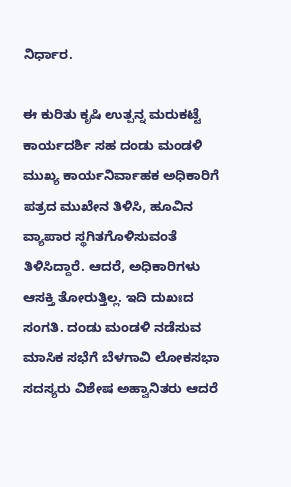ನಿರ್ಧಾರ.

ಈ ಕುರಿತು ಕೃಷಿ ಉತ್ಪನ್ನ ಮರುಕಟ್ಟೆ ಕಾರ್ಯದರ್ಶಿ ಸಹ ದಂಡು ಮಂಡಳಿ ಮುಖ್ಯ ಕಾರ್ಯನಿರ್ವಾಹಕ ಅಧಿಕಾರಿಗೆ ಪತ್ರದ ಮುಖೇನ ತಿಳಿಸಿ, ಹೂವಿನ ವ್ಯಾಪಾರ ಸ್ಥಗಿತಗೊಳಿಸುವಂತೆ ತಿಳಿಸಿದ್ದಾರೆ. ಆದರೆ, ಅಧಿಕಾರಿಗಳು ಆಸಕ್ತಿ ತೋರುತ್ತಿಲ್ಲ. ಇದಿ ದುಖಃದ ಸಂಗತಿ. ದಂಡು ಮಂಡಳಿ ನಡೆಸುವ ಮಾಸಿಕ ಸಭೆಗೆ ಬೆಳಗಾವಿ ಲೋಕಸಭಾ ಸದಸ್ಯರು ವಿಶೇಷ ಅಹ್ವಾನಿತರು ಆದರೆ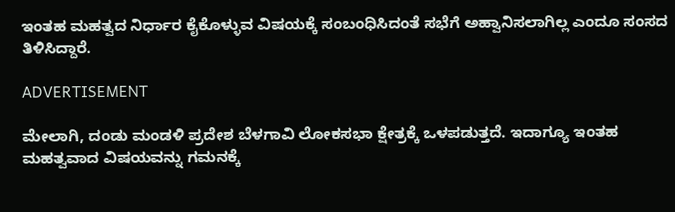ಇಂತಹ ಮಹತ್ವದ ನಿರ್ಧಾರ ಕೈಕೊಳ್ಳುವ ವಿಷಯಕ್ಕೆ ಸಂಬಂಧಿಸಿದಂತೆ ಸಭೆಗೆ ಅಹ್ವಾನಿಸಲಾಗಿಲ್ಲ ಎಂದೂ ಸಂಸದ ತಿಳಿಸಿದ್ದಾರೆ.

ADVERTISEMENT

ಮೇಲಾಗಿ, ದಂಡು ಮಂಡಳಿ ಪ್ರದೇಶ ಬೆಳಗಾವಿ ಲೋಕಸಭಾ ಕ್ಷೇತ್ರಕ್ಕೆ ಒಳಪಡುತ್ತದೆ. ಇದಾಗ್ಯೂ ಇಂತಹ ಮಹತ್ವವಾದ ವಿಷಯವನ್ನು ಗಮನಕ್ಕೆ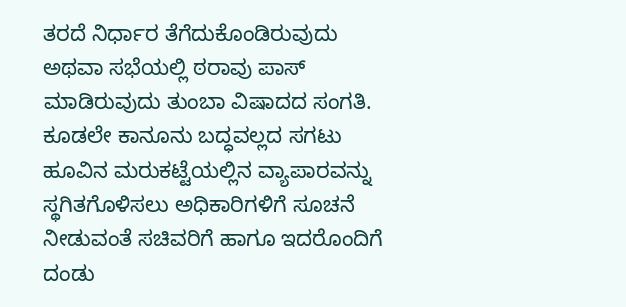ತರದೆ ನಿರ್ಧಾರ ತೆಗೆದುಕೊಂಡಿರುವುದು ಅಥವಾ ಸಭೆಯಲ್ಲಿ ಠರಾವು ಪಾಸ್ ಮಾಡಿರುವುದು ತುಂಬಾ ವಿಷಾದದ ಸಂಗತಿ. ಕೂಡಲೇ ಕಾನೂನು ಬದ್ಧವಲ್ಲದ ಸಗಟು ಹೂವಿನ ಮರುಕಟ್ಟೆಯಲ್ಲಿನ ವ್ಯಾಪಾರವನ್ನು ಸ್ಥಗಿತಗೊಳಿಸಲು ಅಧಿಕಾರಿಗಳಿಗೆ ಸೂಚನೆ ನೀಡುವಂತೆ ಸಚಿವರಿಗೆ ಹಾಗೂ ಇದರೊಂದಿಗೆ ದಂಡು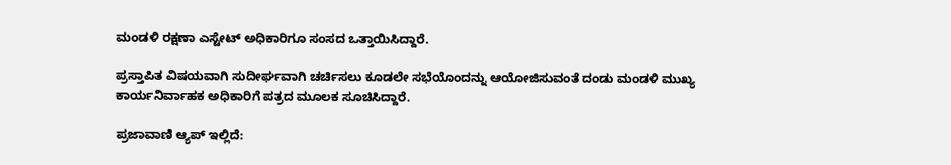ಮಂಡಳಿ ರಕ್ಷಣಾ ಎಸ್ಟೇಟ್ ಅಧಿಕಾರಿಗೂ ಸಂಸದ ಒತ್ತಾಯಿಸಿದ್ದಾರೆ.

ಪ್ರಸ್ತಾಪಿತ ವಿಷಯವಾಗಿ ಸುದೀರ್ಘವಾಗಿ ಚರ್ಚಿಸಲು ಕೂಡಲೇ ಸಭೆಯೊಂದನ್ನು ಆಯೋಜಿಸುವಂತೆ ದಂಡು ಮಂಡಳಿ ಮುಖ್ಯ ಕಾರ್ಯನಿರ್ವಾಹಕ ಅಧಿಕಾರಿಗೆ ಪತ್ರದ ಮೂಲಕ ಸೂಚಿಸಿದ್ದಾರೆ.

ಪ್ರಜಾವಾಣಿ ಆ್ಯಪ್ ಇಲ್ಲಿದೆ: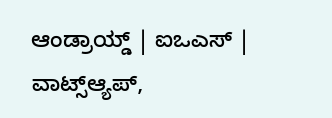ಆಂಡ್ರಾಯ್ಡ್ | ಐಒಎಸ್ | ವಾಟ್ಸ್ಆ್ಯಪ್,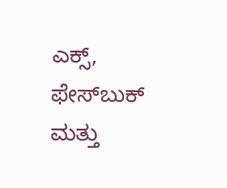ಎಕ್ಸ್, ಫೇಸ್‌ಬುಕ್ ಮತ್ತು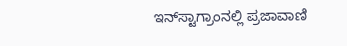ಇನ್‌ಸ್ಟಾಗ್ರಾಂನಲ್ಲಿ ಪ್ರಜಾವಾಣಿ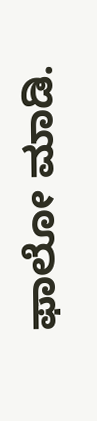ಫಾಲೋ ಮಾಡಿ.